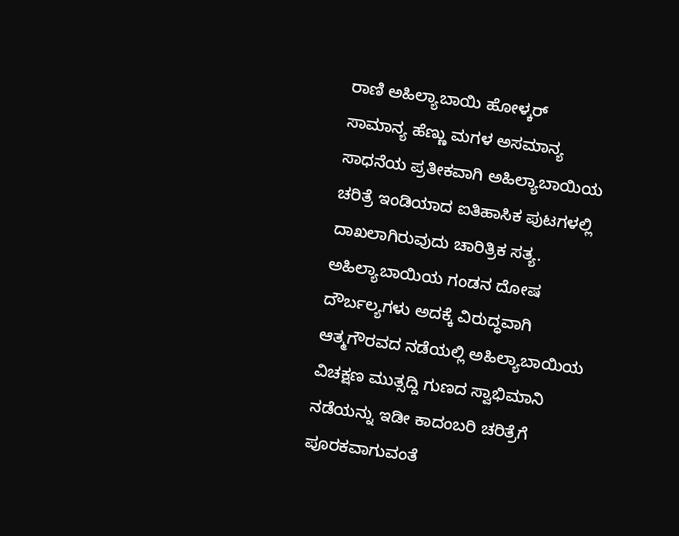ರಾಣಿ ಅಹಿಲ್ಯಾಬಾಯಿ ಹೋಳ್ಕರ್
ಸಾಮಾನ್ಯ ಹೆಣ್ಣು ಮಗಳ ಅಸಮಾನ್ಯ ಸಾಧನೆಯ ಪ್ರತೀಕವಾಗಿ ಅಹಿಲ್ಯಾಬಾಯಿಯ ಚರಿತ್ರೆ ಇಂಡಿಯಾದ ಐತಿಹಾಸಿಕ ಪುಟಗಳಲ್ಲಿ ದಾಖಲಾಗಿರುವುದು ಚಾರಿತ್ರಿಕ ಸತ್ಯ. ಅಹಿಲ್ಯಾಬಾಯಿಯ ಗಂಡನ ದೋಷ ದೌರ್ಬಲ್ಯಗಳು ಅದಕ್ಕೆ ವಿರುದ್ಧವಾಗಿ ಆತ್ಮಗೌರವದ ನಡೆಯಲ್ಲಿ ಅಹಿಲ್ಯಾಬಾಯಿಯ ವಿಚಕ್ಷಣ ಮುತ್ಸದ್ದಿ ಗುಣದ ಸ್ವಾಭಿಮಾನಿ ನಡೆಯನ್ನು ಇಡೀ ಕಾದಂಬರಿ ಚರಿತ್ರೆಗೆ ಪೂರಕವಾಗುವಂತೆ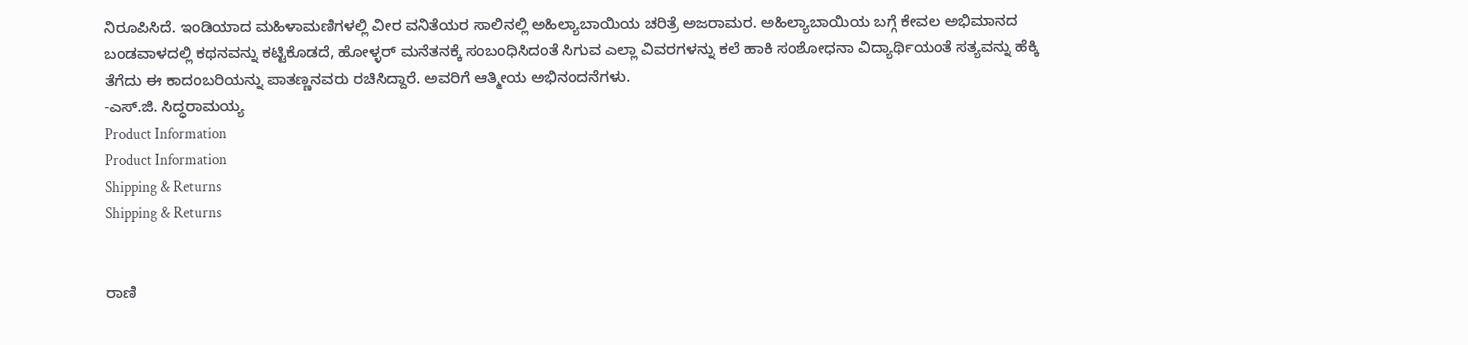ನಿರೂಪಿಸಿದೆ. ಇಂಡಿಯಾದ ಮಹಿಳಾಮಣಿಗಳಲ್ಲಿ ವೀರ ವನಿತೆಯರ ಸಾಲಿನಲ್ಲಿ ಅಹಿಲ್ಯಾಬಾಯಿಯ ಚರಿತ್ರೆ ಅಜರಾಮರ. ಅಹಿಲ್ಯಾಬಾಯಿಯ ಬಗ್ಗೆ ಕೇವಲ ಅಭಿಮಾನದ ಬಂಡವಾಳದಲ್ಲಿ ಕಥನವನ್ನು ಕಟ್ಟಿಕೊಡದೆ, ಹೋಳ್ಳರ್ ಮನೆತನಕ್ಕೆ ಸಂಬಂಧಿಸಿದಂತೆ ಸಿಗುವ ಎಲ್ಲಾ ವಿವರಗಳನ್ನು ಕಲೆ ಹಾಕಿ ಸಂಶೋಧನಾ ವಿದ್ಯಾರ್ಥಿಯಂತೆ ಸತ್ಯವನ್ನು ಹೆಕ್ಕಿ ತೆಗೆದು ಈ ಕಾದಂಬರಿಯನ್ನು ಪಾತಣ್ಣನವರು ರಚಿಸಿದ್ದಾರೆ. ಅವರಿಗೆ ಆತ್ಮೀಯ ಅಭಿನಂದನೆಗಳು.
-ಎಸ್.ಜಿ. ಸಿದ್ಧರಾಮಯ್ಯ
Product Information
Product Information
Shipping & Returns
Shipping & Returns


ರಾಣಿ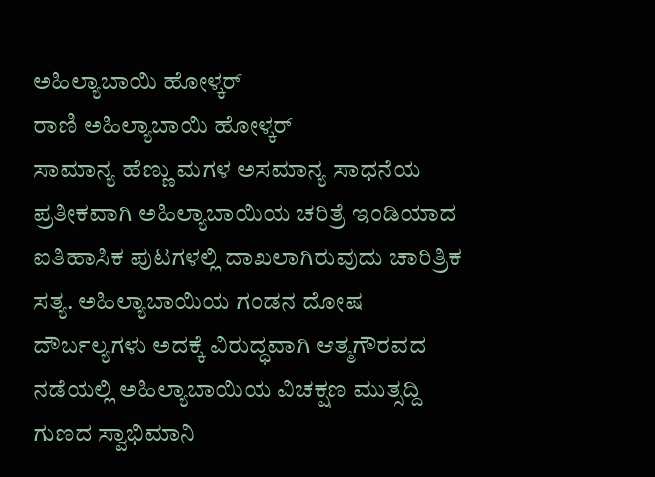ಅಹಿಲ್ಯಾಬಾಯಿ ಹೋಳ್ಕರ್
ರಾಣಿ ಅಹಿಲ್ಯಾಬಾಯಿ ಹೋಳ್ಕರ್
ಸಾಮಾನ್ಯ ಹೆಣ್ಣು ಮಗಳ ಅಸಮಾನ್ಯ ಸಾಧನೆಯ ಪ್ರತೀಕವಾಗಿ ಅಹಿಲ್ಯಾಬಾಯಿಯ ಚರಿತ್ರೆ ಇಂಡಿಯಾದ ಐತಿಹಾಸಿಕ ಪುಟಗಳಲ್ಲಿ ದಾಖಲಾಗಿರುವುದು ಚಾರಿತ್ರಿಕ ಸತ್ಯ. ಅಹಿಲ್ಯಾಬಾಯಿಯ ಗಂಡನ ದೋಷ ದೌರ್ಬಲ್ಯಗಳು ಅದಕ್ಕೆ ವಿರುದ್ಧವಾಗಿ ಆತ್ಮಗೌರವದ ನಡೆಯಲ್ಲಿ ಅಹಿಲ್ಯಾಬಾಯಿಯ ವಿಚಕ್ಷಣ ಮುತ್ಸದ್ದಿ ಗುಣದ ಸ್ವಾಭಿಮಾನಿ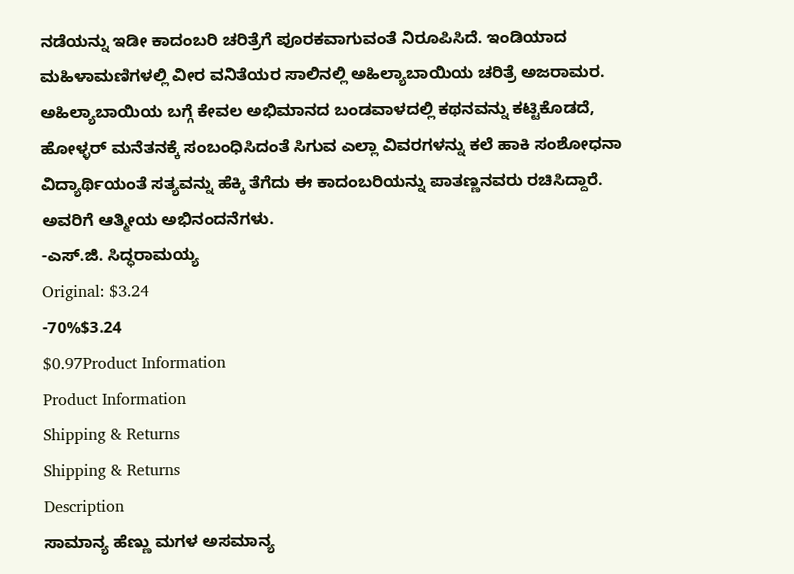ನಡೆಯನ್ನು ಇಡೀ ಕಾದಂಬರಿ ಚರಿತ್ರೆಗೆ ಪೂರಕವಾಗುವಂತೆ ನಿರೂಪಿಸಿದೆ. ಇಂಡಿಯಾದ ಮಹಿಳಾಮಣಿಗಳಲ್ಲಿ ವೀರ ವನಿತೆಯರ ಸಾಲಿನಲ್ಲಿ ಅಹಿಲ್ಯಾಬಾಯಿಯ ಚರಿತ್ರೆ ಅಜರಾಮರ. ಅಹಿಲ್ಯಾಬಾಯಿಯ ಬಗ್ಗೆ ಕೇವಲ ಅಭಿಮಾನದ ಬಂಡವಾಳದಲ್ಲಿ ಕಥನವನ್ನು ಕಟ್ಟಿಕೊಡದೆ, ಹೋಳ್ಳರ್ ಮನೆತನಕ್ಕೆ ಸಂಬಂಧಿಸಿದಂತೆ ಸಿಗುವ ಎಲ್ಲಾ ವಿವರಗಳನ್ನು ಕಲೆ ಹಾಕಿ ಸಂಶೋಧನಾ ವಿದ್ಯಾರ್ಥಿಯಂತೆ ಸತ್ಯವನ್ನು ಹೆಕ್ಕಿ ತೆಗೆದು ಈ ಕಾದಂಬರಿಯನ್ನು ಪಾತಣ್ಣನವರು ರಚಿಸಿದ್ದಾರೆ. ಅವರಿಗೆ ಆತ್ಮೀಯ ಅಭಿನಂದನೆಗಳು.
-ಎಸ್.ಜಿ. ಸಿದ್ಧರಾಮಯ್ಯ
Original: $3.24
-70%$3.24
$0.97Product Information
Product Information
Shipping & Returns
Shipping & Returns
Description
ಸಾಮಾನ್ಯ ಹೆಣ್ಣು ಮಗಳ ಅಸಮಾನ್ಯ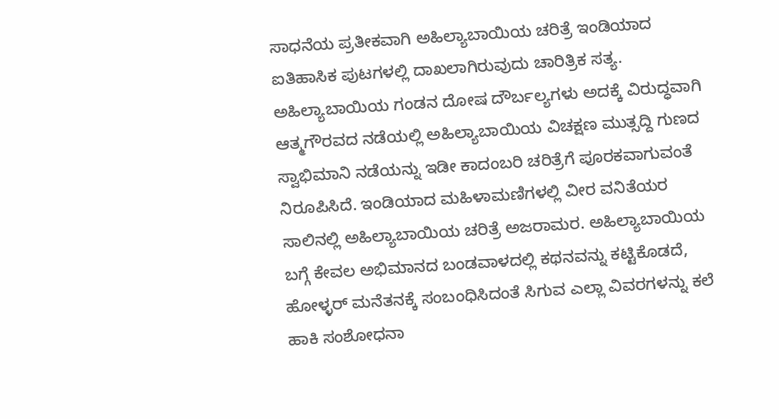ಸಾಧನೆಯ ಪ್ರತೀಕವಾಗಿ ಅಹಿಲ್ಯಾಬಾಯಿಯ ಚರಿತ್ರೆ ಇಂಡಿಯಾದ ಐತಿಹಾಸಿಕ ಪುಟಗಳಲ್ಲಿ ದಾಖಲಾಗಿರುವುದು ಚಾರಿತ್ರಿಕ ಸತ್ಯ. ಅಹಿಲ್ಯಾಬಾಯಿಯ ಗಂಡನ ದೋಷ ದೌರ್ಬಲ್ಯಗಳು ಅದಕ್ಕೆ ವಿರುದ್ಧವಾಗಿ ಆತ್ಮಗೌರವದ ನಡೆಯಲ್ಲಿ ಅಹಿಲ್ಯಾಬಾಯಿಯ ವಿಚಕ್ಷಣ ಮುತ್ಸದ್ದಿ ಗುಣದ ಸ್ವಾಭಿಮಾನಿ ನಡೆಯನ್ನು ಇಡೀ ಕಾದಂಬರಿ ಚರಿತ್ರೆಗೆ ಪೂರಕವಾಗುವಂತೆ ನಿರೂಪಿಸಿದೆ. ಇಂಡಿಯಾದ ಮಹಿಳಾಮಣಿಗಳಲ್ಲಿ ವೀರ ವನಿತೆಯರ ಸಾಲಿನಲ್ಲಿ ಅಹಿಲ್ಯಾಬಾಯಿಯ ಚರಿತ್ರೆ ಅಜರಾಮರ. ಅಹಿಲ್ಯಾಬಾಯಿಯ ಬಗ್ಗೆ ಕೇವಲ ಅಭಿಮಾನದ ಬಂಡವಾಳದಲ್ಲಿ ಕಥನವನ್ನು ಕಟ್ಟಿಕೊಡದೆ, ಹೋಳ್ಳರ್ ಮನೆತನಕ್ಕೆ ಸಂಬಂಧಿಸಿದಂತೆ ಸಿಗುವ ಎಲ್ಲಾ ವಿವರಗಳನ್ನು ಕಲೆ ಹಾಕಿ ಸಂಶೋಧನಾ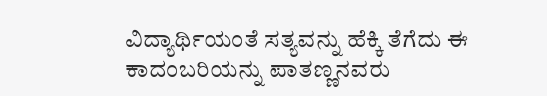ವಿದ್ಯಾರ್ಥಿಯಂತೆ ಸತ್ಯವನ್ನು ಹೆಕ್ಕಿ ತೆಗೆದು ಈ ಕಾದಂಬರಿಯನ್ನು ಪಾತಣ್ಣನವರು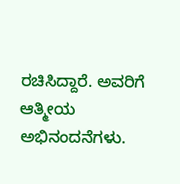ರಚಿಸಿದ್ದಾರೆ. ಅವರಿಗೆ ಆತ್ಮೀಯ ಅಭಿನಂದನೆಗಳು.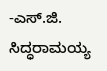-ಎಸ್.ಜಿ. ಸಿದ್ಧರಾಮಯ್ಯ